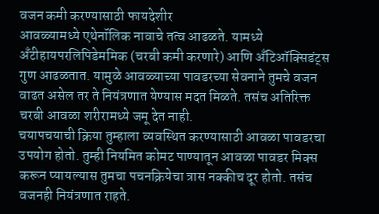वजन कमी करण्यासाठी फायदेशीर
आवळ्यामध्ये एथेनॉलिक नावाचे तत्व आढळते. यामध्ये अँटीहायपरलिपिडेममिक (चरबी कमी करणारे) आणि अँटिऑक्सिडंट्स गुण आढळतात. यामुळे आवळ्याच्या पावडरच्या सेवनाने तुमचे वजन वाढत असेल तर ते नियंत्रणात येण्यास मदत मिळते. तसंच अतिरिक्त चरबी आवळा शरीरामध्ये जमू देत नाही.
चयापचयाची क्रिया तुम्हाला व्यवस्थित करण्यासाठी आवळा पावडरचा उपयोग होतो. तुम्ही नियमित कोमट पाण्यातून आवळा पावडर मिक्स करून प्यायल्यास तुमचा पचनक्रियेचा त्रास नक्कीच दूर होतो. तसंच वजनही नियंत्रणात राहते.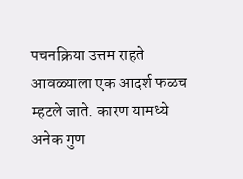पचनक्रिया उत्तम राहते
आवळ्याला एक आदर्श फळच म्हटले जाते. कारण यामध्ये अनेक गुण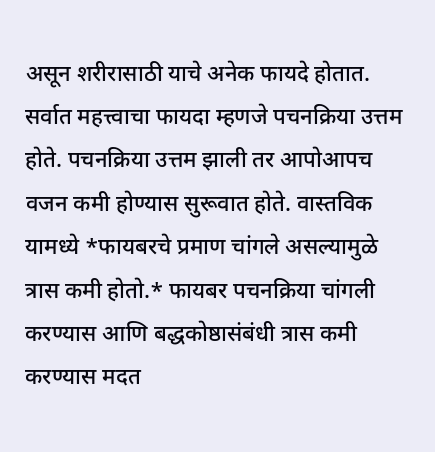असून शरीरासाठी याचे अनेक फायदे होतात. सर्वात महत्त्वाचा फायदा म्हणजे पचनक्रिया उत्तम होते. पचनक्रिया उत्तम झाली तर आपोआपच वजन कमी होण्यास सुरूवात होते. वास्तविक यामध्ये *फायबरचे प्रमाण चांगले असल्यामुळे त्रास कमी होतो.* फायबर पचनक्रिया चांगली करण्यास आणि बद्धकोष्ठासंबंधी त्रास कमी करण्यास मदत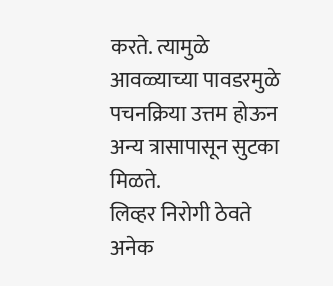करते. त्यामुळे आवळ्याच्या पावडरमुळे पचनक्रिया उत्तम होऊन अन्य त्रासापासून सुटका मिळते.
लिव्हर निरोगी ठेवते
अनेक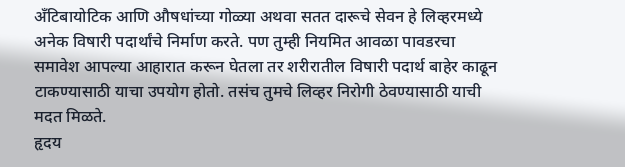अँटिबायोटिक आणि औषधांच्या गोळ्या अथवा सतत दारूचे सेवन हे लिव्हरमध्ये अनेक विषारी पदार्थांचे निर्माण करते. पण तुम्ही नियमित आवळा पावडरचा समावेश आपल्या आहारात करून घेतला तर शरीरातील विषारी पदार्थ बाहेर काढून टाकण्यासाठी याचा उपयोग होतो. तसंच तुमचे लिव्हर निरोगी ठेवण्यासाठी याची मदत मिळते.
हृदय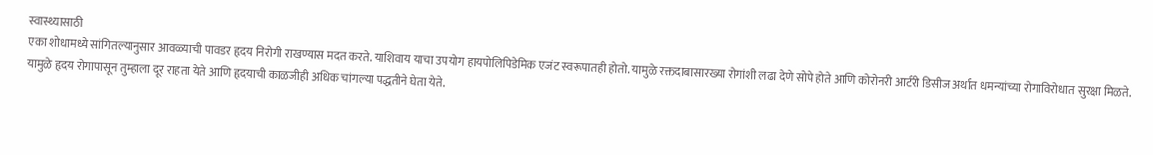स्वास्थ्यासाठी
एका शोधामध्ये सांगितल्यानुसार आवळ्याची पावडर हृदय निरोगी राखण्यास मदत करते. याशिवाय याचा उपयोग हायपोलिपिडेमिक एजंट स्वरूपातही होतो. यामुळे रक्तदाबासारख्या रोगांशी लढा देणे सोपे होते आणि कोरोनरी आर्टरी डिसीज अर्थात धमन्यांच्या रोगाविरोधात सुरक्षा मिळते. यामुळे हृदय रोगापासून तुम्हाला दूर राहता येते आणि हृदयाची काळजीही अधिक चांगल्या पद्धतीने घेता येते.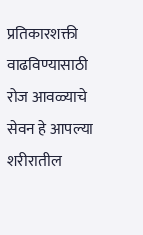प्रतिकारशक्ती वाढविण्यासाठी
रोज आवळ्याचे सेवन हे आपल्या शरीरातील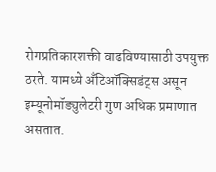रोगप्रतिकारशक्ती वाढविण्यासाठी उपयुक्त ठरते. यामध्ये अँटिऑक्सिडंट्स असून इम्यूनोमॉड्युलेटरी गुण अधिक प्रमाणात असतात.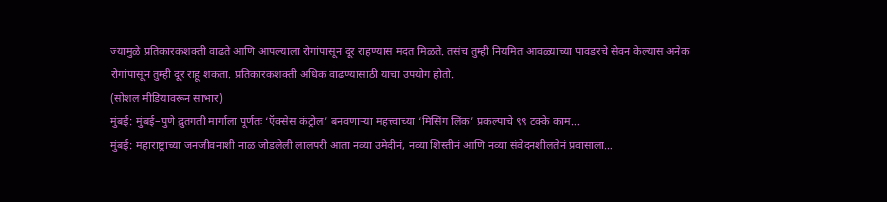ज्यामुळे प्रतिकारकशक्ती वाढते आणि आपल्याला रोगांपासून दूर राहण्यास मदत मिळते. तसंच तुम्ही नियमित आवळ्याच्या पावडरचे सेवन केल्यास अनेक रोगांपासून तुम्ही दूर राहू शकता. प्रतिकारकशक्ती अधिक वाढण्यासाठी याचा उपयोग होतो.
(सोशल मीडियावरून साभार)
मुंबई: मुंबई–पुणे द्रुतगती मार्गाला पूर्णतः ‘ऍक्सेस कंट्रोल’ बनवणाऱ्या महत्त्वाच्या ‘मिसिंग लिंक’ प्रकल्पाचे ९९ टक्के काम…
मुंबई: महाराष्ट्राच्या जनजीवनाशी नाळ जोडलेली लालपरी आता नव्या उमेदीनं, नव्या शिस्तीनं आणि नव्या संवेदनशीलतेनं प्रवासाला…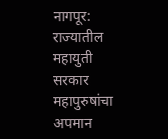नागपूर: राज्यातील महायुती सरकार महापुरुषांचा अपमान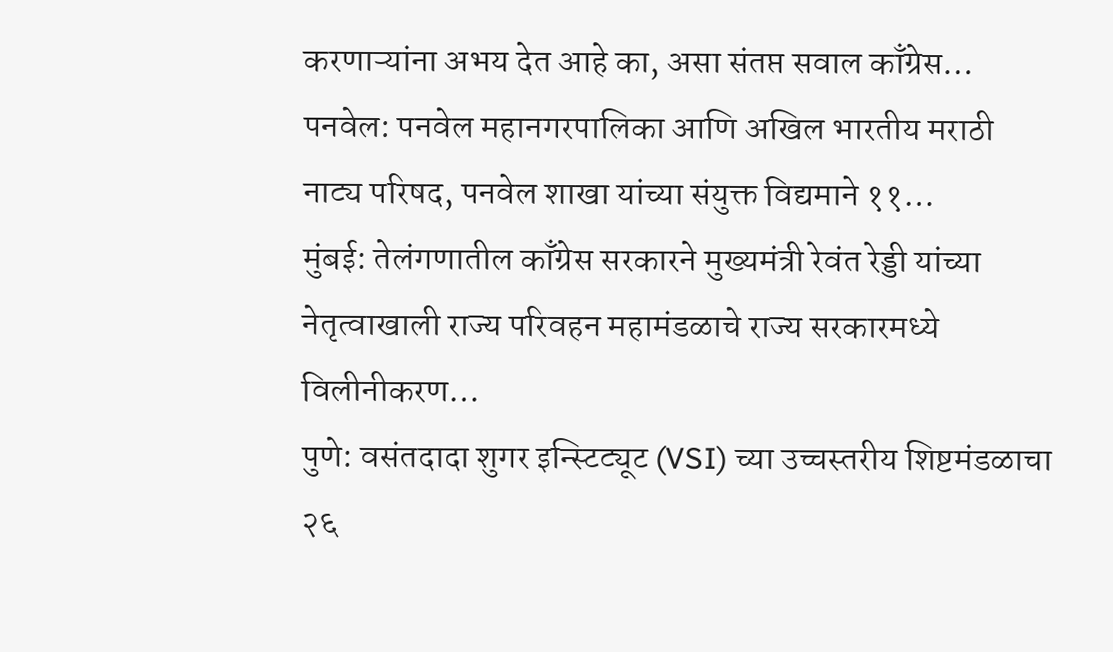करणाऱ्यांना अभय देत आहे का, असा संतप्त सवाल काँग्रेस…
पनवेल: पनवेल महानगरपालिका आणि अखिल भारतीय मराठी नाट्य परिषद, पनवेल शाखा यांच्या संयुक्त विद्यमाने ११…
मुंबई: तेलंगणातील काँग्रेस सरकारने मुख्यमंत्री रेवंत रेड्डी यांच्या नेतृत्वाखाली राज्य परिवहन महामंडळाचे राज्य सरकारमध्ये विलीनीकरण…
पुणे: वसंतदादा शुगर इन्स्टिट्यूट (VSI) च्या उच्चस्तरीय शिष्टमंडळाचा २६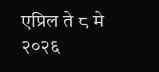एप्रिल ते ८ मे २०२६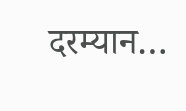दरम्यान…